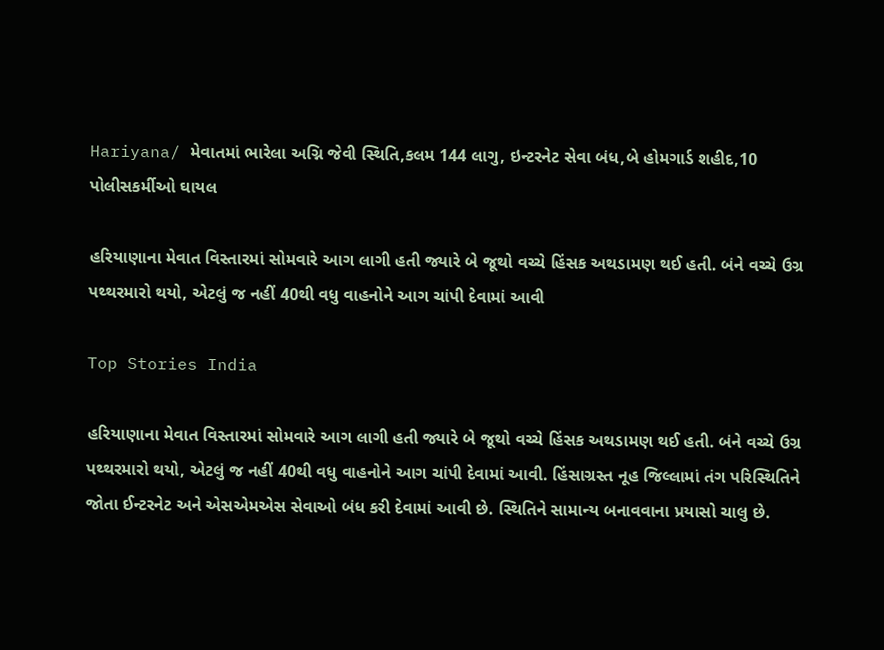Hariyana/ મેવાતમાં ભારેલા અગ્નિ જેવી સ્થિતિ,કલમ 144 લાગુ, ઇન્ટરનેટ સેવા બંધ,બે હોમગાર્ડ શહીદ,10 પોલીસકર્મીઓ ઘાયલ

હરિયાણાના મેવાત વિસ્તારમાં સોમવારે આગ લાગી હતી જ્યારે બે જૂથો વચ્ચે હિંસક અથડામણ થઈ હતી. બંને વચ્ચે ઉગ્ર પથ્થરમારો થયો, એટલું જ નહીં 40થી વધુ વાહનોને આગ ચાંપી દેવામાં આવી

Top Stories India

હરિયાણાના મેવાત વિસ્તારમાં સોમવારે આગ લાગી હતી જ્યારે બે જૂથો વચ્ચે હિંસક અથડામણ થઈ હતી. બંને વચ્ચે ઉગ્ર પથ્થરમારો થયો, એટલું જ નહીં 40થી વધુ વાહનોને આગ ચાંપી દેવામાં આવી. હિંસાગ્રસ્ત નૂહ જિલ્લામાં તંગ પરિસ્થિતિને જોતા ઈન્ટરનેટ અને એસએમએસ સેવાઓ બંધ કરી દેવામાં આવી છે. સ્થિતિને સામાન્ય બનાવવાના પ્રયાસો ચાલુ છે.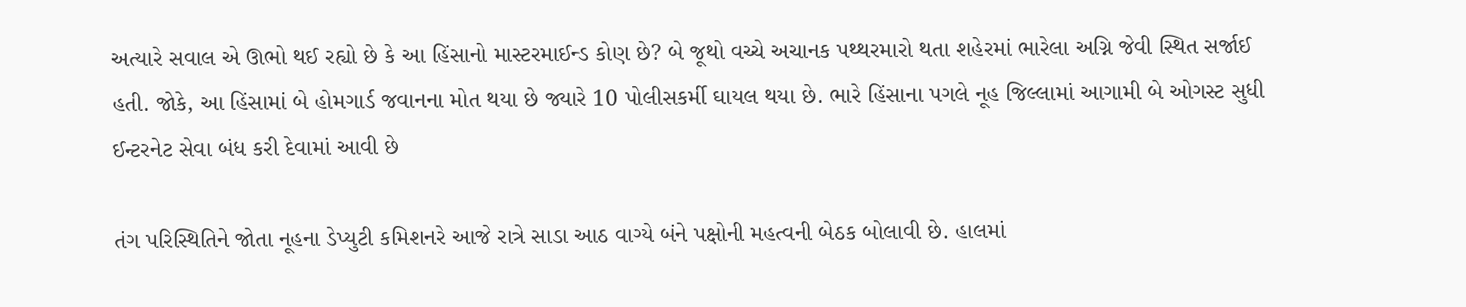અત્યારે સવાલ એ ઊભો થઈ રહ્યો છે કે આ હિંસાનો માસ્ટરમાઈન્ડ કોણ છે? બે જૂથો વચ્ચે અચાનક પથ્થરમારો થતા શહેરમાં ભારેલા અગ્નિ જેવી સ્થિત સર્જાઈ હતી. જોકે, આ હિંસામાં બે હોમગાર્ડ જવાનના મોત થયા છે જ્યારે 10 પોલીસકર્મી ઘાયલ થયા છે. ભારે હિંસાના પગલે નૂહ જિલ્લામાં આગામી બે ઓગસ્ટ સુધી ઈન્ટરનેટ સેવા બંધ કરી દેવામાં આવી છે

તંગ પરિસ્થિતિને જોતા નૂહના ડેપ્યુટી કમિશનરે આજે રાત્રે સાડા આઠ વાગ્યે બંને પક્ષોની મહત્વની બેઠક બોલાવી છે. હાલમાં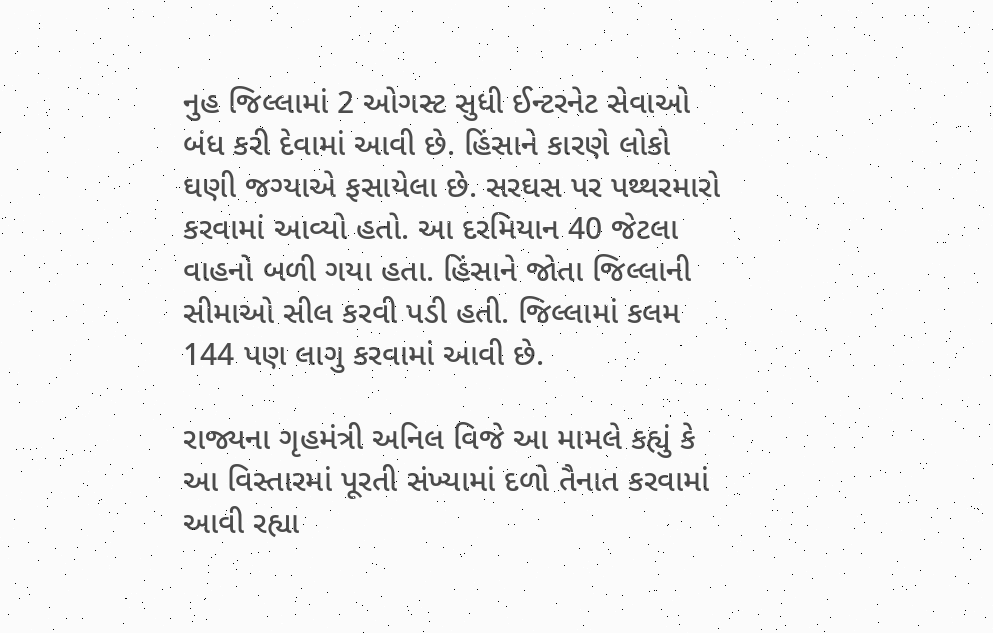નુહ જિલ્લામાં 2 ઓગસ્ટ સુધી ઈન્ટરનેટ સેવાઓ બંધ કરી દેવામાં આવી છે. હિંસાને કારણે લોકો ઘણી જગ્યાએ ફસાયેલા છે. સરઘસ પર પથ્થરમારો કરવામાં આવ્યો હતો. આ દરમિયાન 40 જેટલા વાહનો બળી ગયા હતા. હિંસાને જોતા જિલ્લાની સીમાઓ સીલ કરવી પડી હતી. જિલ્લામાં કલમ 144 પણ લાગુ કરવામાં આવી છે.

રાજ્યના ગૃહમંત્રી અનિલ વિજે આ મામલે કહ્યું કે આ વિસ્તારમાં પૂરતી સંખ્યામાં દળો તૈનાત કરવામાં આવી રહ્યા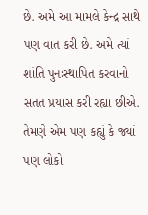છે. અમે આ મામલે કેન્દ્ર સાથે પણ વાત કરી છે. અમે ત્યાં શાંતિ પુનઃસ્થાપિત કરવાનો સતત પ્રયાસ કરી રહ્યા છીએ. તેમણે એમ પણ કહ્યું કે જ્યાં પણ લોકો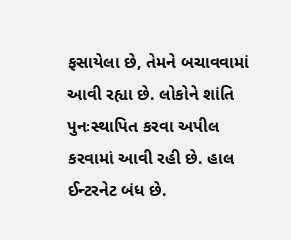ફસાયેલા છે, તેમને બચાવવામાં આવી રહ્યા છે. લોકોને શાંતિ પુનઃસ્થાપિત કરવા અપીલ કરવામાં આવી રહી છે. હાલ ઈન્ટરનેટ બંધ છે.